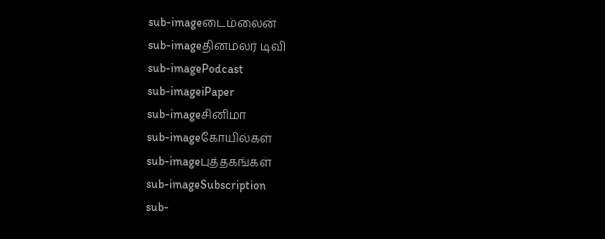sub-imageடைம்லைன்
sub-imageதினமலர் டிவி
sub-imagePodcast
sub-imageiPaper
sub-imageசினிமா
sub-imageகோயில்கள்
sub-imageபுத்தகங்கள்
sub-imageSubscription
sub-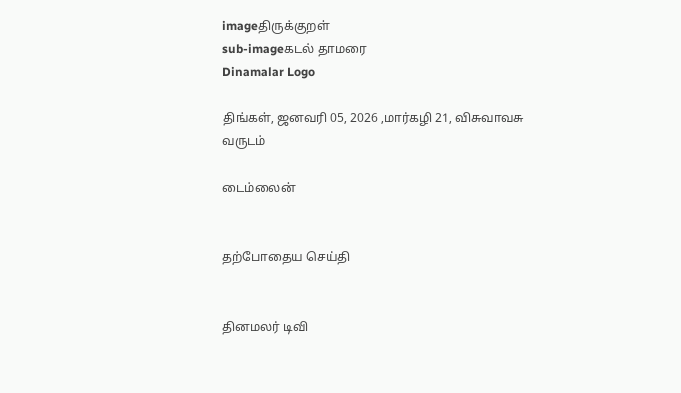imageதிருக்குறள்
sub-imageகடல் தாமரை
Dinamalar Logo

திங்கள், ஜனவரி 05, 2026 ,மார்கழி 21, விசுவாவசு வருடம்

டைம்லைன்


தற்போதைய செய்தி


தினமலர் டிவி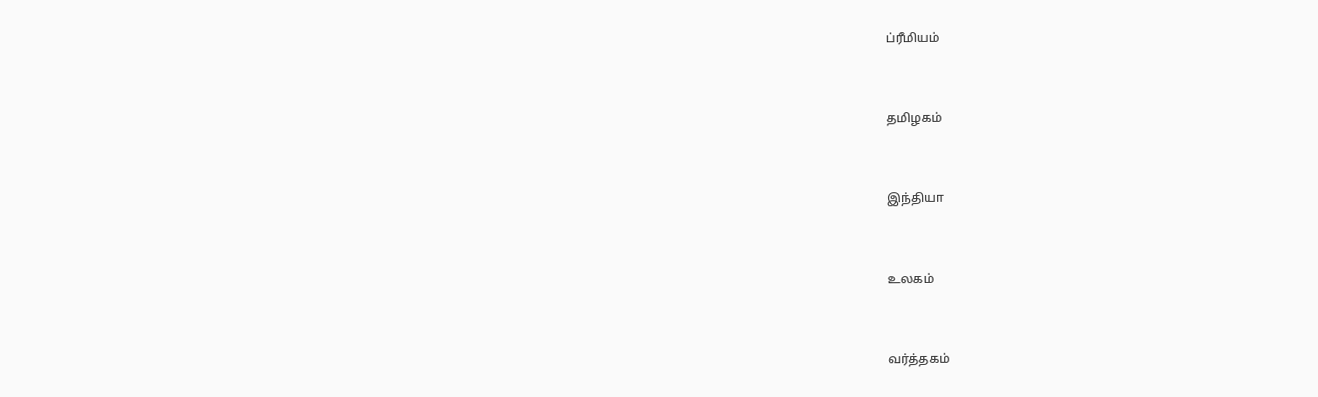ப்ரீமியம்


தமிழகம்


இந்தியா


உலகம்


வர்த்தகம்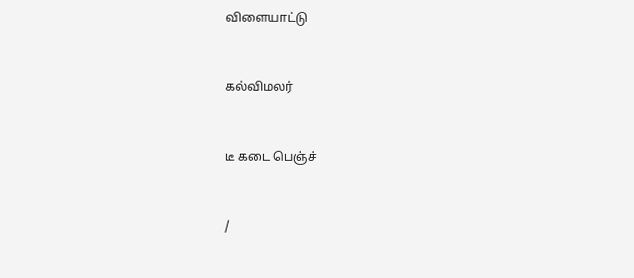விளையாட்டு


கல்விமலர்


டீ கடை பெஞ்ச்


/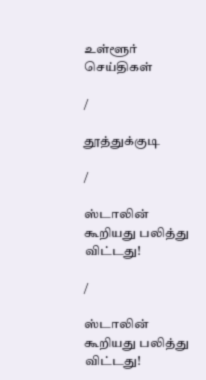உள்ளூர் செய்திகள்

/

தூத்துக்குடி

/

ஸ்டாலின் கூறியது பலித்து விட்டது!

/

ஸ்டாலின் கூறியது பலித்து விட்டது!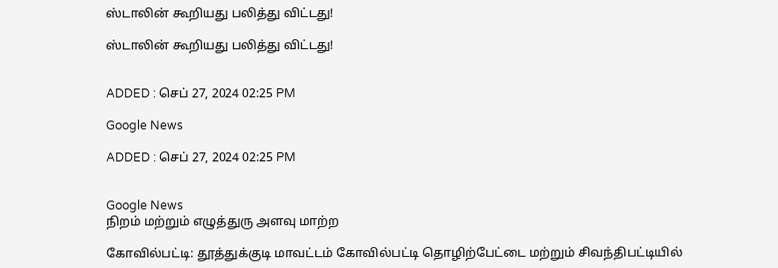ஸ்டாலின் கூறியது பலித்து விட்டது!

ஸ்டாலின் கூறியது பலித்து விட்டது!


ADDED : செப் 27, 2024 02:25 PM

Google News

ADDED : செப் 27, 2024 02:25 PM


Google News
நிறம் மற்றும் எழுத்துரு அளவு மாற்ற

கோவில்பட்டி: தூத்துக்குடி மாவட்டம் கோவில்பட்டி தொழிற்பேட்டை மற்றும் சிவந்திபட்டியில்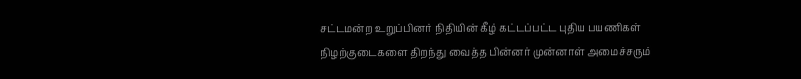சட்டமன்ற உறுப்பினர் நிதியின் கீழ் கட்டப்பட்ட புதிய பயணிகள் நிழற்குடைகளை திறந்து வைத்த பின்னர் முன்னாள் அமைச்சரும்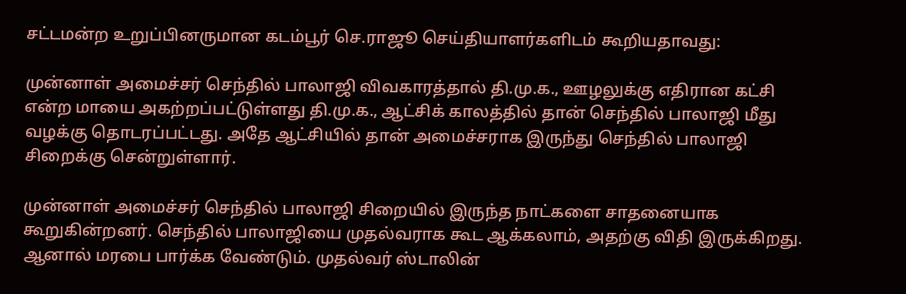சட்டமன்ற உறுப்பினருமான கடம்பூர் செ.ராஜூ செய்தியாளர்களிடம் கூறியதாவது:

முன்னாள் அமைச்சர் செந்தில் பாலாஜி விவகாரத்தால் தி.மு.க., ஊழலுக்கு எதிரான கட்சி என்ற மாயை அகற்றப்பட்டுள்ளது தி.மு.க., ஆட்சிக் காலத்தில் தான் செந்தில் பாலாஜி மீது வழக்கு தொடரப்பட்டது. அதே ஆட்சியில் தான் அமைச்சராக இருந்து செந்தில் பாலாஜி சிறைக்கு சென்றுள்ளார்.

முன்னாள் அமைச்சர் செந்தில் பாலாஜி சிறையில் இருந்த நாட்களை சாதனையாக கூறுகின்றனர். செந்தில் பாலாஜியை முதல்வராக கூட ஆக்கலாம், அதற்கு விதி இருக்கிறது. ஆனால் மரபை பார்க்க வேண்டும். முதல்வர் ஸ்டாலின்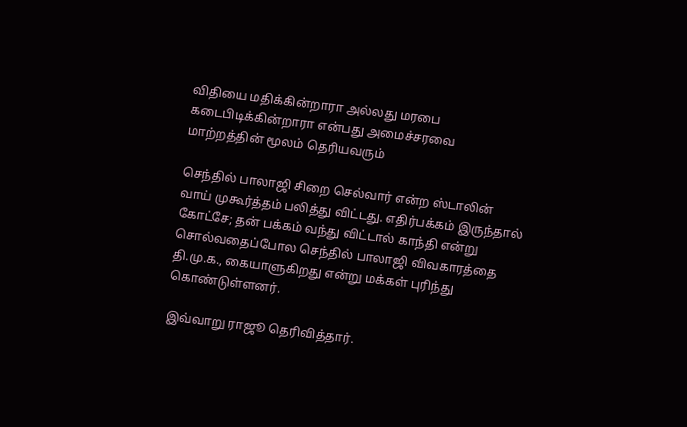விதியை மதிக்கின்றாரா அல்லது மரபை கடைபிடிக்கின்றாரா என்பது அமைச்சரவை மாற்றத்தின் மூலம் தெரியவரும்

செந்தில் பாலாஜி சிறை செல்வார் என்ற ஸ்டாலின் வாய் முகூர்த்தம் பலித்து விட்டது. எதிர்பக்கம் இருந்தால் கோட்சே; தன் பக்கம் வந்து விட்டால் காந்தி என்று சொல்வதைப்போல செந்தில் பாலாஜி விவகாரத்தை தி.மு.க., கையாளுகிறது என்று மக்கள் புரிந்து கொண்டுள்ளனர்.

இவ்வாறு ராஜூ தெரிவித்தார்.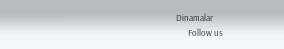Dinamalar
      Follow us